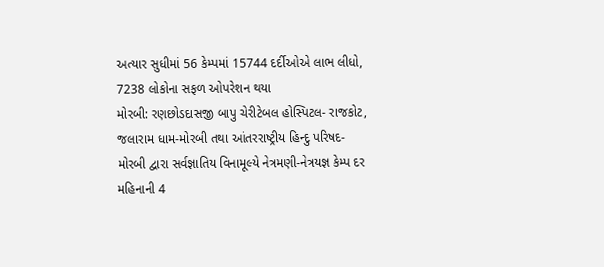અત્યાર સુધીમાં 56 કેમ્પમાં 15744 દર્દીઓએ લાભ લીધો, 7238 લોકોના સફળ ઓપરેશન થયા
મોરબી: રણછોડદાસજી બાપુ ચેરીટેબલ હોસ્પિટલ- રાજકોટ, જલારામ ધામ-મોરબી તથા આંતરરાષ્ટ્રીય હિન્દુ પરિષદ-મોરબી દ્વારા સર્વજ્ઞાતિય વિનામૂલ્યે નેત્રમણી-નેત્રયજ્ઞ કેમ્પ દર મહિનાની 4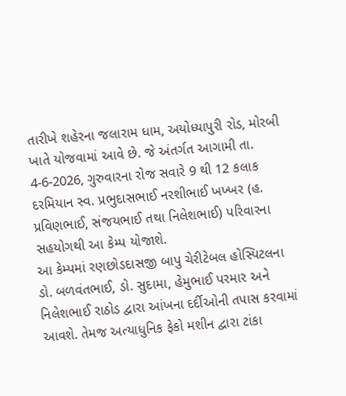તારીખે શહેરના જલારામ ધામ, અયોધ્યાપુરી રોડ, મોરબી ખાતે યોજવામાં આવે છે. જે અંતર્ગત આગામી તા. 4-6-2026, ગુરુવારના રોજ સવારે 9 થી 12 કલાક દરમિયાન સ્વ. પ્રભુદાસભાઈ નરશીભાઈ ખખ્ખર (હ. પ્રવિણભાઈ, સંજયભાઈ તથા નિલેશભાઈ) પરિવારના સહયોગથી આ કેમ્પ યોજાશે.
આ કેમ્પમાં રણછોડદાસજી બાપુ ચેરીટેબલ હોસ્પિટલના ડો. બળવંતભાઈ, ડો. સુદામા, હેમુભાઈ પરમાર અને નિલેશભાઈ રાઠોડ દ્વારા આંખના દર્દીઓની તપાસ કરવામાં આવશે. તેમજ અત્યાધુનિક ફેકો મશીન દ્વારા ટાંકા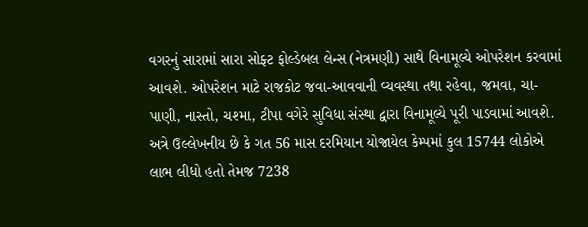વગરનું સારામાં સારા સોફ્ટ ફોલ્ડેબલ લેન્સ (નેત્રમણી) સાથે વિનામૂલ્યે ઓપરેશન કરવામાં આવશે. ઓપરેશન માટે રાજકોટ જવા-આવવાની વ્યવસ્થા તથા રહેવા, જમવા, ચા-પાણી, નાસ્તો, ચશ્મા, ટીપા વગેરે સુવિધા સંસ્થા દ્વારા વિનામૂલ્યે પૂરી પાડવામાં આવશે. અત્રે ઉલ્લેખનીય છે કે ગત 56 માસ દરમિયાન યોજાયેલ કેમ્પમાં કુલ 15744 લોકોએ લાભ લીધો હતો તેમજ 7238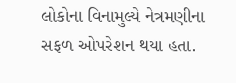લોકોના વિનામુલ્યે નેત્રમણીના સફળ ઓપરેશન થયા હતા.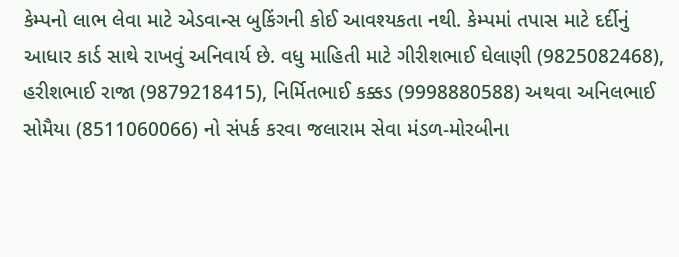કેમ્પનો લાભ લેવા માટે એડવાન્સ બુકિંગની કોઈ આવશ્યકતા નથી. કેમ્પમાં તપાસ માટે દર્દીનું આધાર કાર્ડ સાથે રાખવું અનિવાર્ય છે. વધુ માહિતી માટે ગીરીશભાઈ ઘેલાણી (9825082468), હરીશભાઈ રાજા (9879218415), નિર્મિતભાઈ કક્કડ (9998880588) અથવા અનિલભાઈ સોમૈયા (8511060066) નો સંપર્ક કરવા જલારામ સેવા મંડળ-મોરબીના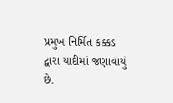પ્રમુખ નિર્મિત કક્કડ દ્વારા યાદીમાં જણાવાયું છે.